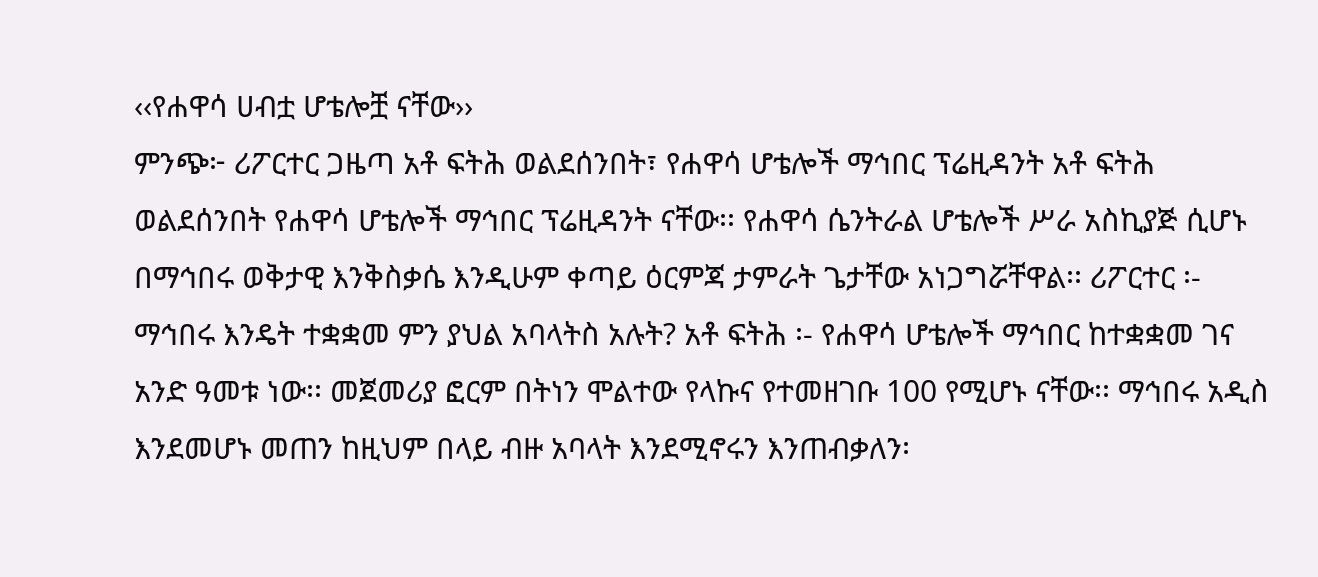‹‹የሐዋሳ ሀብቷ ሆቴሎቿ ናቸው››
ምንጭ፦ ሪፖርተር ጋዜጣ አቶ ፍትሕ ወልደሰንበት፣ የሐዋሳ ሆቴሎች ማኅበር ፕሬዚዳንት አቶ ፍትሕ ወልደሰንበት የሐዋሳ ሆቴሎች ማኅበር ፕሬዚዳንት ናቸው፡፡ የሐዋሳ ሴንትራል ሆቴሎች ሥራ አስኪያጅ ሲሆኑ በማኅበሩ ወቅታዊ እንቅስቃሴ እንዲሁም ቀጣይ ዕርምጃ ታምራት ጌታቸው አነጋግሯቸዋል፡፡ ሪፖርተር ፡- ማኅበሩ እንዴት ተቋቋመ ምን ያህል አባላትስ አሉት? አቶ ፍትሕ ፡- የሐዋሳ ሆቴሎች ማኅበር ከተቋቋመ ገና አንድ ዓመቱ ነው፡፡ መጀመሪያ ፎርም በትነን ሞልተው የላኩና የተመዘገቡ 100 የሚሆኑ ናቸው፡፡ ማኅበሩ አዲስ እንደመሆኑ መጠን ከዚህም በላይ ብዙ አባላት እንደሚኖሩን እንጠብቃለን፡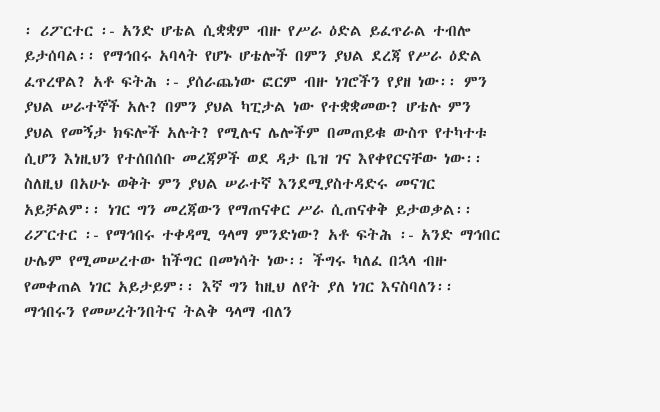፡ ሪፖርተር ፡- አንድ ሆቴል ሲቋቋም ብዙ የሥራ ዕድል ይፈጥራል ተብሎ ይታሰባል፡፡ የማኅበሩ አባላት የሆኑ ሆቴሎች በምን ያህል ደረጃ የሥራ ዕድል ፈጥረዋል? አቶ ፍትሕ ፡- ያሰራጨነው ፎርም ብዙ ነገሮችን የያዘ ነው፡፡ ምን ያህል ሠራተኞች አሉ? በምን ያህል ካፒታል ነው የተቋቋመው? ሆቴሉ ምን ያህል የመኝታ ክፍሎች አሉት? የሚሉና ሌሎችም በመጠይቁ ውስጥ የተካተቱ ሲሆን እነዚህን የተሰበሰቡ መረጃዎች ወደ ዳታ ቤዝ ገና እየቀየርናቸው ነው፡፡ ስለዚህ በአሁኑ ወቅት ምን ያህል ሠራተኛ እንደሚያስተዳድሩ መናገር አይቻልም፡፡ ነገር ግን መረጃውን የማጠናቀር ሥራ ሲጠናቀቅ ይታወቃል፡፡ ሪፖርተር ፡- የማኅበሩ ተቀዳሚ ዓላማ ምንድነው? አቶ ፍትሕ ፡- አንድ ማኅበር ሁሌም የሚመሠረተው ከችግር በመነሳት ነው፡፡ ችግሩ ካለፈ በኋላ ብዙ የመቀጠል ነገር አይታይም፡፡ እኛ ግን ከዚህ ለየት ያለ ነገር እናስባለን፡፡ ማኅበሩን የመሠረትንበትና ትልቅ ዓላማ ብለን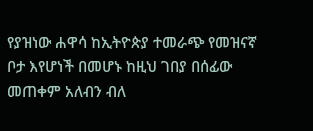የያዝነው ሐዋሳ ከኢትዮጵያ ተመራጭ የመዝናኛ ቦታ እየሆነች በመሆኑ ከዚህ ገበያ በሰፊው መጠቀም አለብን ብለ